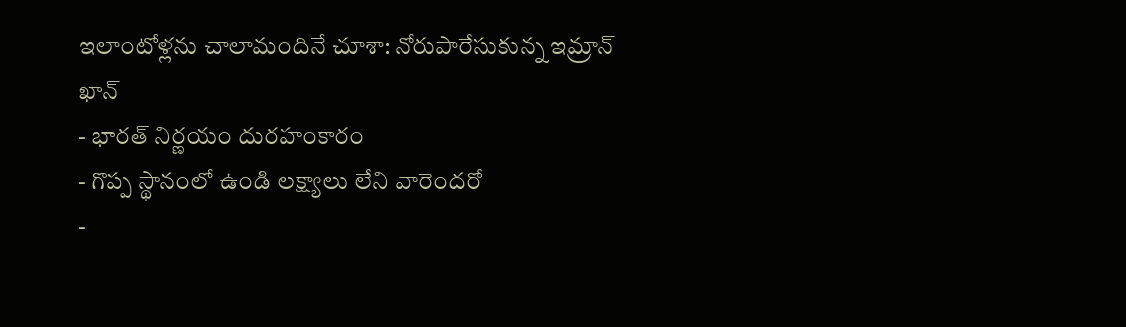ఇలాంటోళ్లను చాలామందినే చూశా: నోరుపారేసుకున్న ఇమ్రాన్ ఖాన్
- భారత్ నిర్ణయం దురహంకారం
- గొప్ప స్థానంలో ఉండి లక్ష్యాలు లేని వారెందరో
-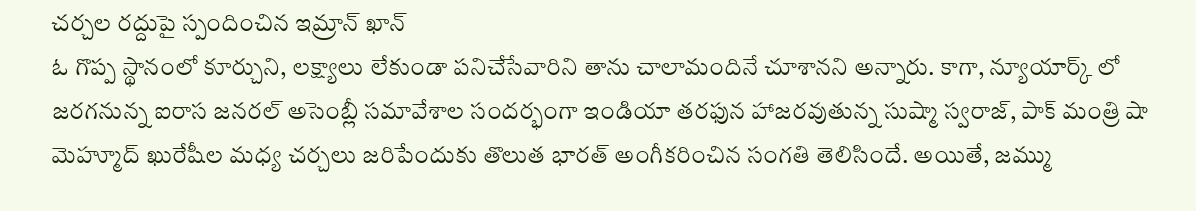చర్చల రద్దుపై స్పందించిన ఇమ్రాన్ ఖాన్
ఓ గొప్ప స్థానంలో కూర్చుని, లక్ష్యాలు లేకుండా పనిచేసేవారిని తాను చాలామందినే చూశానని అన్నారు. కాగా, న్యూయార్క్ లో జరగనున్న ఐరాస జనరల్ అసెంబ్లీ సమావేశాల సందర్భంగా ఇండియా తరఫున హాజరవుతున్న సుష్మా స్వరాజ్, పాక్ మంత్రి షా మెహ్మూద్ ఖురేషీల మధ్య చర్చలు జరిపేందుకు తొలుత భారత్ అంగీకరించిన సంగతి తెలిసిందే. అయితే, జమ్ము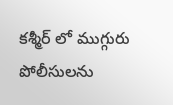కశ్మీర్ లో ముగ్గురు పోలీసులను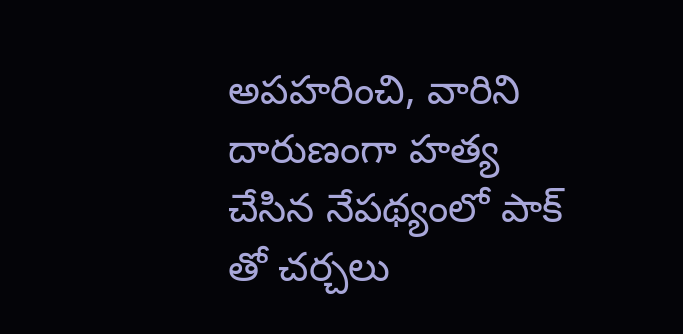అపహరించి, వారిని దారుణంగా హత్య చేసిన నేపథ్యంలో పాక్ తో చర్చలు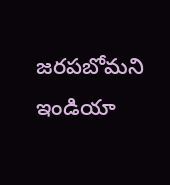జరపబోమని ఇండియా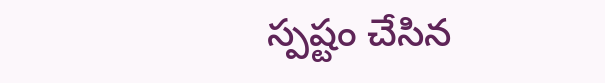స్పష్టం చేసిన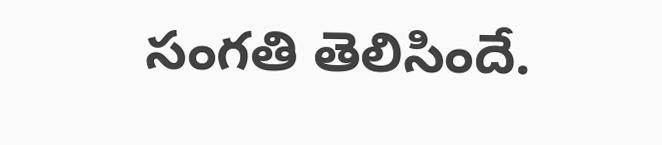సంగతి తెలిసిందే.